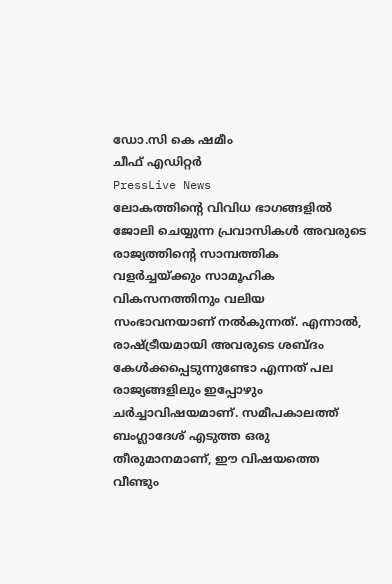ഡോ.സി കെ ഷമീം
ചീഫ് എഡിറ്റർ
PressLive News
ലോകത്തിന്റെ വിവിധ ഭാഗങ്ങളിൽ ജോലി ചെയ്യുന്ന പ്രവാസികൾ അവരുടെ രാജ്യത്തിന്റെ സാമ്പത്തിക വളർച്ചയ്ക്കും സാമൂഹിക വികസനത്തിനും വലിയ സംഭാവനയാണ് നൽകുന്നത്. എന്നാൽ, രാഷ്ട്രീയമായി അവരുടെ ശബ്ദം കേൾക്കപ്പെടുന്നുണ്ടോ എന്നത് പല രാജ്യങ്ങളിലും ഇപ്പോഴും ചർച്ചാവിഷയമാണ്. സമീപകാലത്ത് ബംഗ്ലാദേശ് എടുത്ത ഒരു തീരുമാനമാണ്, ഈ വിഷയത്തെ വീണ്ടും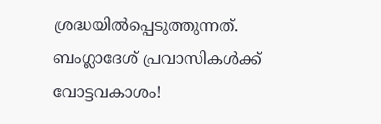ശ്രദ്ധയിൽപ്പെടുത്തുന്നത്.
ബംഗ്ലാദേശ് പ്രവാസികൾക്ക് വോട്ടവകാശം!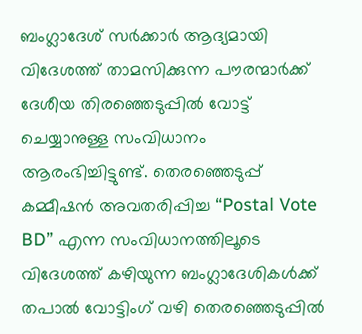ബംഗ്ലാദേശ് സർക്കാർ ആദ്യമായി വിദേശത്ത് താമസിക്കുന്ന പൗരന്മാർക്ക് ദേശീയ തിരഞ്ഞെടുപ്പിൽ വോട്ട് ചെയ്യാനുള്ള സംവിധാനം ആരംഭിച്ചിട്ടുണ്ട്. തെരഞ്ഞെടുപ്പ് കമ്മീഷൻ അവതരിപ്പിച്ച “Postal Vote BD” എന്ന സംവിധാനത്തിലൂടെ വിദേശത്ത് കഴിയുന്ന ബംഗ്ലാദേശികൾക്ക് തപാൽ വോട്ടിംഗ് വഴി തെരഞ്ഞെടുപ്പിൽ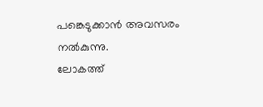പങ്കെടുക്കാൻ അവസരം നൽകുന്നു.
ലോകത്ത്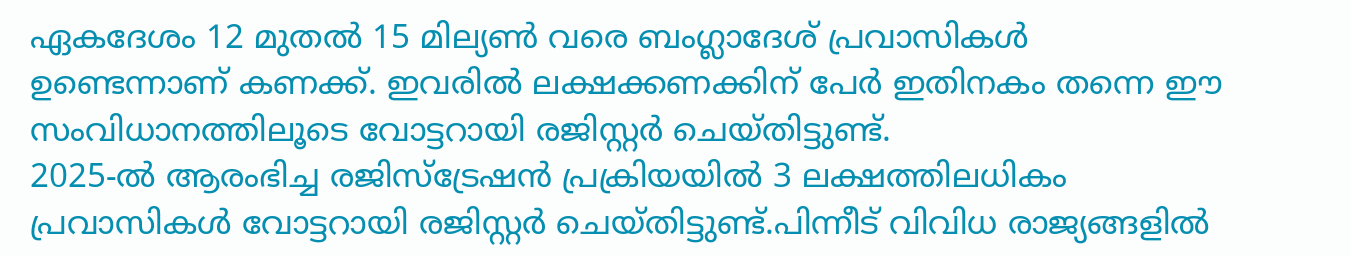ഏകദേശം 12 മുതൽ 15 മില്യൺ വരെ ബംഗ്ലാദേശ് പ്രവാസികൾ ഉണ്ടെന്നാണ് കണക്ക്. ഇവരിൽ ലക്ഷക്കണക്കിന് പേർ ഇതിനകം തന്നെ ഈ സംവിധാനത്തിലൂടെ വോട്ടറായി രജിസ്റ്റർ ചെയ്തിട്ടുണ്ട്.
2025-ൽ ആരംഭിച്ച രജിസ്ട്രേഷൻ പ്രക്രിയയിൽ 3 ലക്ഷത്തിലധികം പ്രവാസികൾ വോട്ടറായി രജിസ്റ്റർ ചെയ്തിട്ടുണ്ട്.പിന്നീട് വിവിധ രാജ്യങ്ങളിൽ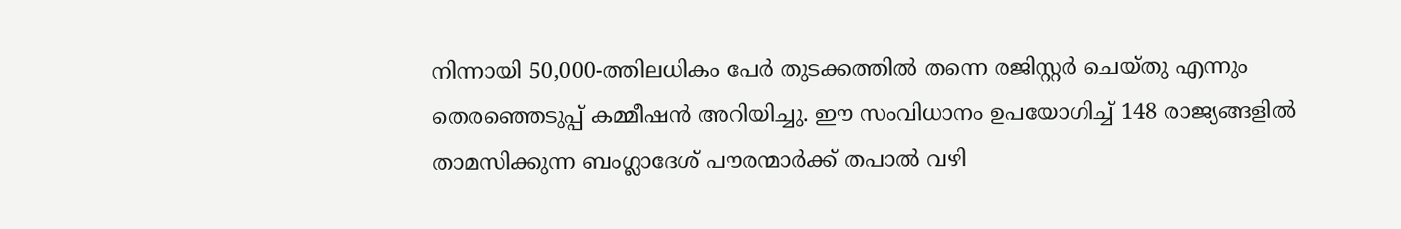നിന്നായി 50,000-ത്തിലധികം പേർ തുടക്കത്തിൽ തന്നെ രജിസ്റ്റർ ചെയ്തു എന്നും തെരഞ്ഞെടുപ്പ് കമ്മീഷൻ അറിയിച്ചു. ഈ സംവിധാനം ഉപയോഗിച്ച് 148 രാജ്യങ്ങളിൽ താമസിക്കുന്ന ബംഗ്ലാദേശ് പൗരന്മാർക്ക് തപാൽ വഴി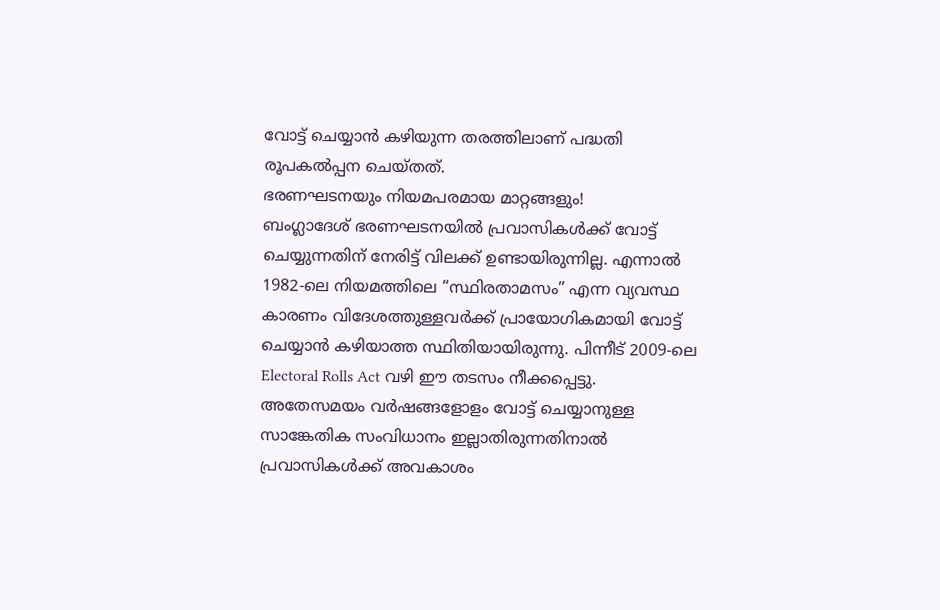വോട്ട് ചെയ്യാൻ കഴിയുന്ന തരത്തിലാണ് പദ്ധതി രൂപകൽപ്പന ചെയ്തത്.
ഭരണഘടനയും നിയമപരമായ മാറ്റങ്ങളും!
ബംഗ്ലാദേശ് ഭരണഘടനയിൽ പ്രവാസികൾക്ക് വോട്ട് ചെയ്യുന്നതിന് നേരിട്ട് വിലക്ക് ഉണ്ടായിരുന്നില്ല. എന്നാൽ 1982-ലെ നിയമത്തിലെ “സ്ഥിരതാമസം” എന്ന വ്യവസ്ഥ കാരണം വിദേശത്തുള്ളവർക്ക് പ്രായോഗികമായി വോട്ട് ചെയ്യാൻ കഴിയാത്ത സ്ഥിതിയായിരുന്നു. പിന്നീട് 2009-ലെ Electoral Rolls Act വഴി ഈ തടസം നീക്കപ്പെട്ടു.
അതേസമയം വർഷങ്ങളോളം വോട്ട് ചെയ്യാനുള്ള സാങ്കേതിക സംവിധാനം ഇല്ലാതിരുന്നതിനാൽ പ്രവാസികൾക്ക് അവകാശം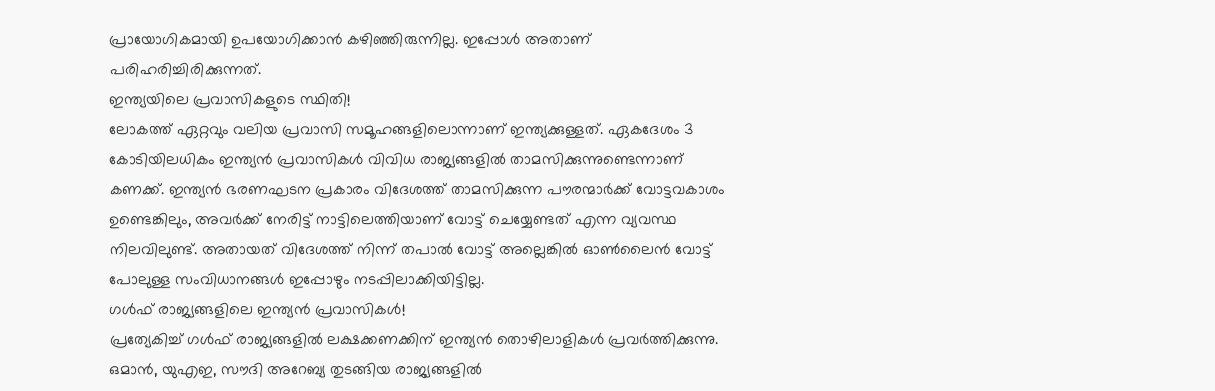പ്രായോഗികമായി ഉപയോഗിക്കാൻ കഴിഞ്ഞിരുന്നില്ല. ഇപ്പോൾ അതാണ് പരിഹരിച്ചിരിക്കുന്നത്.
ഇന്ത്യയിലെ പ്രവാസികളുടെ സ്ഥിതി!
ലോകത്ത് ഏറ്റവും വലിയ പ്രവാസി സമൂഹങ്ങളിലൊന്നാണ് ഇന്ത്യക്കുള്ളത്. ഏകദേശം 3 കോടിയിലധികം ഇന്ത്യൻ പ്രവാസികൾ വിവിധ രാജ്യങ്ങളിൽ താമസിക്കുന്നുണ്ടെന്നാണ് കണക്ക്. ഇന്ത്യൻ ഭരണഘടന പ്രകാരം വിദേശത്ത് താമസിക്കുന്ന പൗരന്മാർക്ക് വോട്ടവകാശം ഉണ്ടെങ്കിലും, അവർക്ക് നേരിട്ട് നാട്ടിലെത്തിയാണ് വോട്ട് ചെയ്യേണ്ടത് എന്ന വ്യവസ്ഥ നിലവിലുണ്ട്. അതായത് വിദേശത്ത് നിന്ന് തപാൽ വോട്ട് അല്ലെങ്കിൽ ഓൺലൈൻ വോട്ട് പോലുള്ള സംവിധാനങ്ങൾ ഇപ്പോഴും നടപ്പിലാക്കിയിട്ടില്ല.
ഗൾഫ് രാജ്യങ്ങളിലെ ഇന്ത്യൻ പ്രവാസികൾ!
പ്രത്യേകിച്ച് ഗൾഫ് രാജ്യങ്ങളിൽ ലക്ഷക്കണക്കിന് ഇന്ത്യൻ തൊഴിലാളികൾ പ്രവർത്തിക്കുന്നു. ഒമാൻ, യുഎഇ, സൗദി അറേബ്യ തുടങ്ങിയ രാജ്യങ്ങളിൽ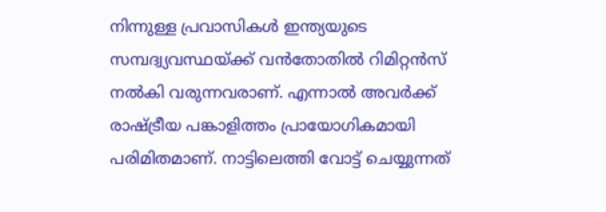നിന്നുള്ള പ്രവാസികൾ ഇന്ത്യയുടെ സമ്പദ്വ്യവസ്ഥയ്ക്ക് വൻതോതിൽ റിമിറ്റൻസ് നൽകി വരുന്നവരാണ്. എന്നാൽ അവർക്ക് രാഷ്ട്രീയ പങ്കാളിത്തം പ്രായോഗികമായി പരിമിതമാണ്. നാട്ടിലെത്തി വോട്ട് ചെയ്യുന്നത്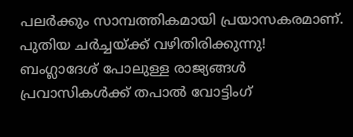പലർക്കും സാമ്പത്തികമായി പ്രയാസകരമാണ്.
പുതിയ ചർച്ചയ്ക്ക് വഴിതിരിക്കുന്നു!
ബംഗ്ലാദേശ് പോലുള്ള രാജ്യങ്ങൾ പ്രവാസികൾക്ക് തപാൽ വോട്ടിംഗ്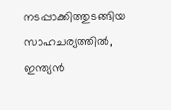നടപ്പാക്കിത്തുടങ്ങിയ സാഹചര്യത്തിൽ, ഇന്ത്യൻ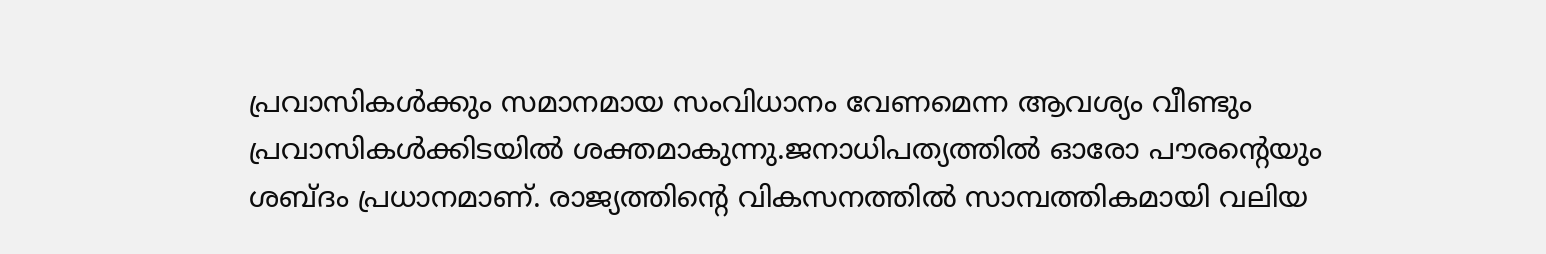പ്രവാസികൾക്കും സമാനമായ സംവിധാനം വേണമെന്ന ആവശ്യം വീണ്ടും പ്രവാസികൾക്കിടയിൽ ശക്തമാകുന്നു.ജനാധിപത്യത്തിൽ ഓരോ പൗരന്റെയും ശബ്ദം പ്രധാനമാണ്. രാജ്യത്തിന്റെ വികസനത്തിൽ സാമ്പത്തികമായി വലിയ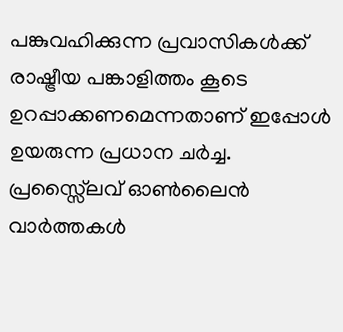പങ്കുവഹിക്കുന്ന പ്രവാസികൾക്ക് രാഷ്ട്രീയ പങ്കാളിത്തം കൂടെ ഉറപ്പാക്കണമെന്നതാണ് ഇപ്പോൾ ഉയരുന്ന പ്രധാന ചർച്ച.
പ്രസ്സ്ലൈവ് ഓൺലൈൻ വാർത്തകൾ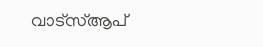വാട്സ്ആപ്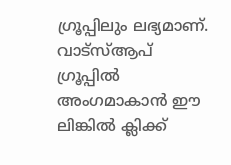ഗ്രൂപ്പിലും ലഭ്യമാണ്. വാട്സ്ആപ് ഗ്രൂപ്പിൽ അംഗമാകാൻ ഈ ലിങ്കിൽ ക്ലിക്ക്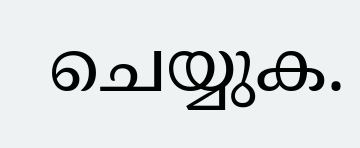ചെയ്യുക.